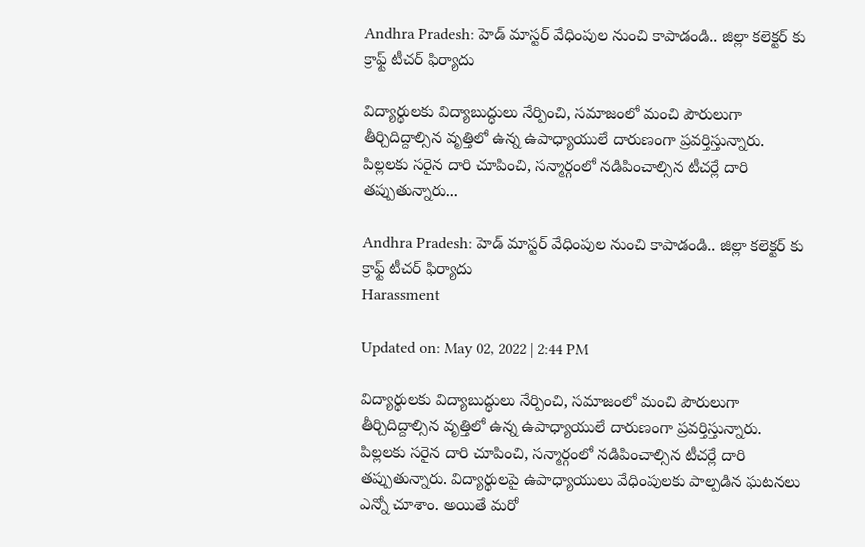Andhra Pradesh: హెడ్ మాస్టర్ వేధింపుల నుంచి కాపాడండి.. జిల్లా కలెక్టర్ కు క్రాఫ్ట్ టీచర్ ఫిర్యాదు

విద్యార్థులకు విద్యాబుద్ధులు నేర్పించి, సమాజంలో మంచి పౌరులుగా తీర్చిదిద్దాల్సిన వృత్తిలో ఉన్న ఉపాధ్యాయులే దారుణంగా ప్రవర్తిస్తున్నారు. పిల్లలకు సరైన దారి చూపించి, సన్మార్గంలో నడిపించాల్సిన టీచర్లే దారి తప్పుతున్నారు...

Andhra Pradesh: హెడ్ మాస్టర్ వేధింపుల నుంచి కాపాడండి.. జిల్లా కలెక్టర్ కు క్రాఫ్ట్ టీచర్ ఫిర్యాదు
Harassment

Updated on: May 02, 2022 | 2:44 PM

విద్యార్థులకు విద్యాబుద్ధులు నేర్పించి, సమాజంలో మంచి పౌరులుగా తీర్చిదిద్దాల్సిన వృత్తిలో ఉన్న ఉపాధ్యాయులే దారుణంగా ప్రవర్తిస్తున్నారు. పిల్లలకు సరైన దారి చూపించి, సన్మార్గంలో నడిపించాల్సిన టీచర్లే దారి తప్పుతున్నారు. విద్యార్థులపై ఉపాధ్యాయులు వేధింపులకు పాల్పడిన ఘటనలు ఎన్నో చూశాం. అయితే మరో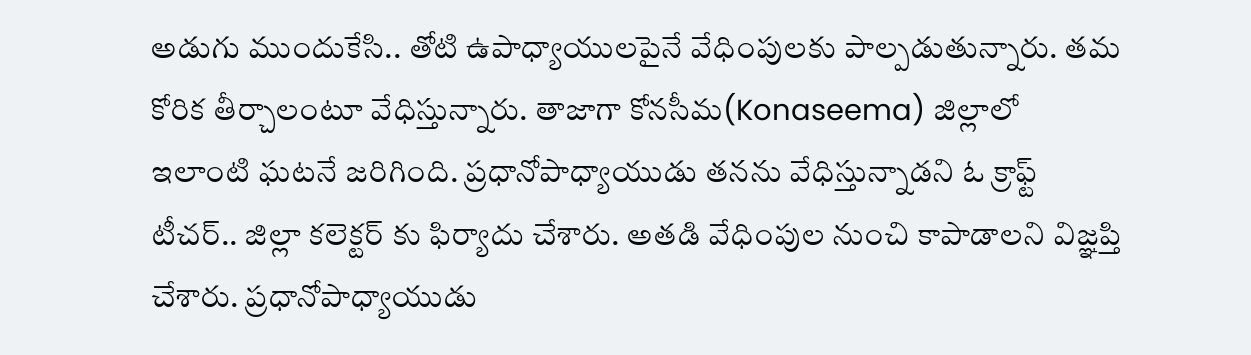అడుగు ముందుకేసి.. తోటి ఉపాధ్యాయులపైనే వేధింపులకు పాల్పడుతున్నారు. తమ కోరిక తీర్చాలంటూ వేధిస్తున్నారు. తాజాగా కోనసీమ(Konaseema) జిల్లాలో ఇలాంటి ఘటనే జరిగింది. ప్రధానోపాధ్యాయుడు తనను వేధిస్తున్నాడని ఓ క్రాఫ్ట్ టీచర్.. జిల్లా కలెక్టర్ కు ఫిర్యాదు చేశారు. అతడి వేధింపుల నుంచి కాపాడాలని విజ్ఞప్తి చేశారు. ప్రధానోపాధ్యాయుడు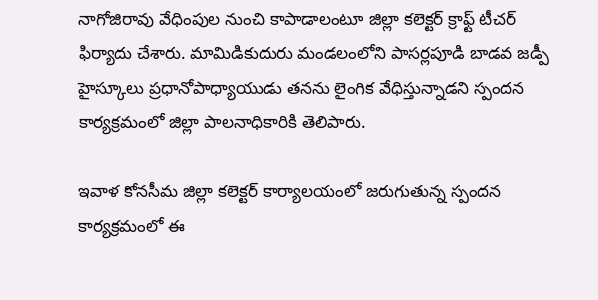నాగోజిరావు వేధింపుల నుంచి కాపాడాలంటూ జిల్లా కలెక్టర్ క్రాఫ్ట్ టీచర్ ఫిర్యాదు చేశారు. మామిడికుదురు మండలంలోని పాసర్లపూడి బాడవ జడ్పీ హైస్కూలు ప్రధానోపాధ్యాయుడు తనను లైంగిక వేధిస్తున్నాడని స్పందన కార్యక్రమంలో జిల్లా పాలనాధికారికి తెలిపారు.

ఇవాళ కోనసీమ జిల్లా కలెక్టర్ కార్యాలయంలో జరుగుతున్న స్పందన కార్యక్రమంలో ఈ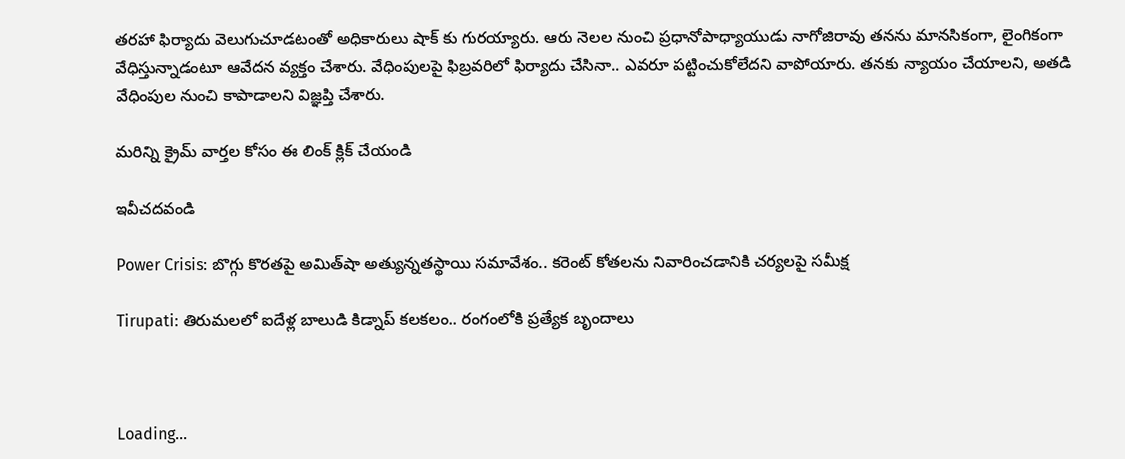తరహా ఫిర్యాదు వెలుగుచూడటంతో అధికారులు షాక్ కు గురయ్యారు. ఆరు నెలల నుంచి ప్రధానోపాధ్యాయుడు నాగోజిరావు తనను మానసికంగా, లైంగికంగా వేధిస్తున్నాడంటూ ఆవేదన వ్యక్తం చేశారు. వేధింపులపై ఫిబ్రవరిలో ఫిర్యాదు చేసినా.. ఎవరూ పట్టించుకోలేదని వాపోయారు. తనకు న్యాయం చేయాలని, అతడి వేధింపుల నుంచి కాపాడాలని విజ్ఞప్తి చేశారు.

మరిన్ని క్రైమ్ వార్తల కోసం ఈ లింక్ క్లిక్ చేయండి

ఇవీచదవండి

Power Crisis: బొగ్గు కొరతపై అమిత్‌షా అత్యున్నతస్థాయి సమావేశం.. కరెంట్‌ కోతలను నివారించడానికి చర్యలపై సమీక్ష

Tirupati: తిరుమలలో ఐదేళ్ల బాలుడి కిడ్నాప్‌ కలకలం.. రంగంలోకి ప్రత్యేక బృందాలు



Loading...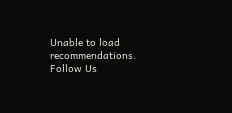Unable to load recommendations.
Follow Us